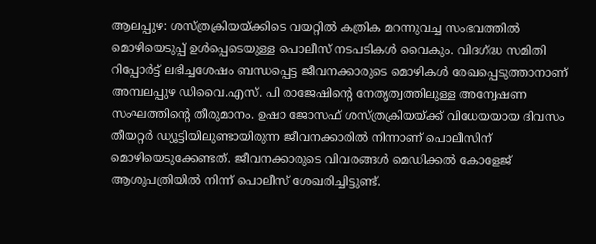ആലപ്പുഴ: ശസ്ത്രക്രിയയ്ക്കിടെ വയറ്റിൽ കത്രിക മറന്നുവച്ച സംഭവത്തിൽ മൊഴിയെടുപ്പ് ഉൾപ്പെടെയുള്ള പൊലീസ് നടപടികൾ വൈകും. വിദഗ്ദ്ധ സമിതി റിപ്പോർട്ട് ലഭിച്ചശേഷം ബന്ധപ്പെട്ട ജീവനക്കാരുടെ മൊഴികൾ രേഖപ്പെടുത്താനാണ് അമ്പലപ്പുഴ ഡിവൈ.എസ്. പി രാജേഷിന്റെ നേതൃത്വത്തിലുള്ള അന്വേഷണ സംഘത്തിന്റെ തീരുമാനം. ഉഷാ ജോസഫ് ശസ്ത്രക്രിയയ്ക്ക് വിധേയയായ ദിവസം തീയറ്റർ ഡ്യൂട്ടിയിലുണ്ടായിരുന്ന ജീവനക്കാരിൽ നിന്നാണ് പൊലീസിന് മൊഴിയെടുക്കേണ്ടത്. ജീവനക്കാരുടെ വിവരങ്ങൾ മെഡിക്കൽ കോളേജ് ആശുപത്രിയിൽ നിന്ന് പൊലീസ് ശേഖരിച്ചിട്ടുണ്ട്.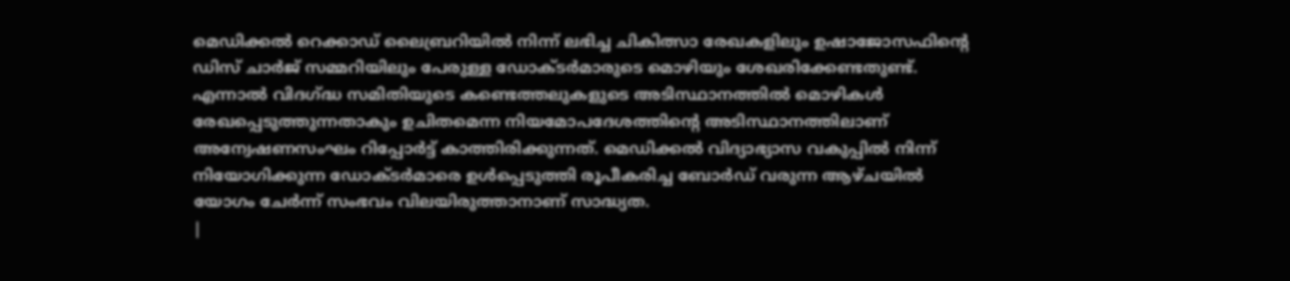മെഡിക്കൽ റെക്കാഡ് ലൈബ്രറിയിൽ നിന്ന് ലഭിച്ച ചികിത്സാ രേഖകളിലും ഉഷാജോസഫിന്റെ ഡിസ് ചാർജ് സമ്മറിയിലും പേരുള്ള ഡോക്ടർമാരുടെ മൊഴിയും ശേഖരിക്കേണ്ടതുണ്ട്. എന്നാൽ വിദഗ്ദ്ധ സമിതിയുടെ കണ്ടെത്തലുകളുടെ അടിസ്ഥാനത്തിൽ മൊഴികൾ രേഖപ്പെടുത്തുന്നതാകും ഉചിതമെന്ന നിയമോപദേശത്തിന്റെ അടിസ്ഥാനത്തിലാണ് അന്വേഷണസംഘം റിപ്പോർട്ട് കാത്തിരിക്കുന്നത്. മെഡിക്കൽ വിദ്യാഭ്യാസ വകുപ്പിൽ നിന്ന് നിയോഗിക്കുന്ന ഡോക്ടർമാരെ ഉൾപ്പെടുത്തി രൂപീകരിച്ച ബോർഡ് വരുന്ന ആഴ്ചയിൽ യോഗം ചേർന്ന് സംഭവം വിലയിരുത്താനാണ് സാദ്ധ്യത.
|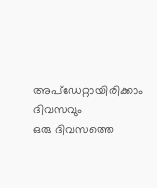അപ്ഡേറ്റായിരിക്കാം ദിവസവും
ഒരു ദിവസത്തെ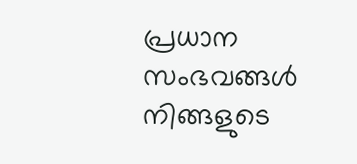പ്രധാന സംഭവങ്ങൾ നിങ്ങളുടെ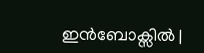ഇൻബോക്സിൽ |